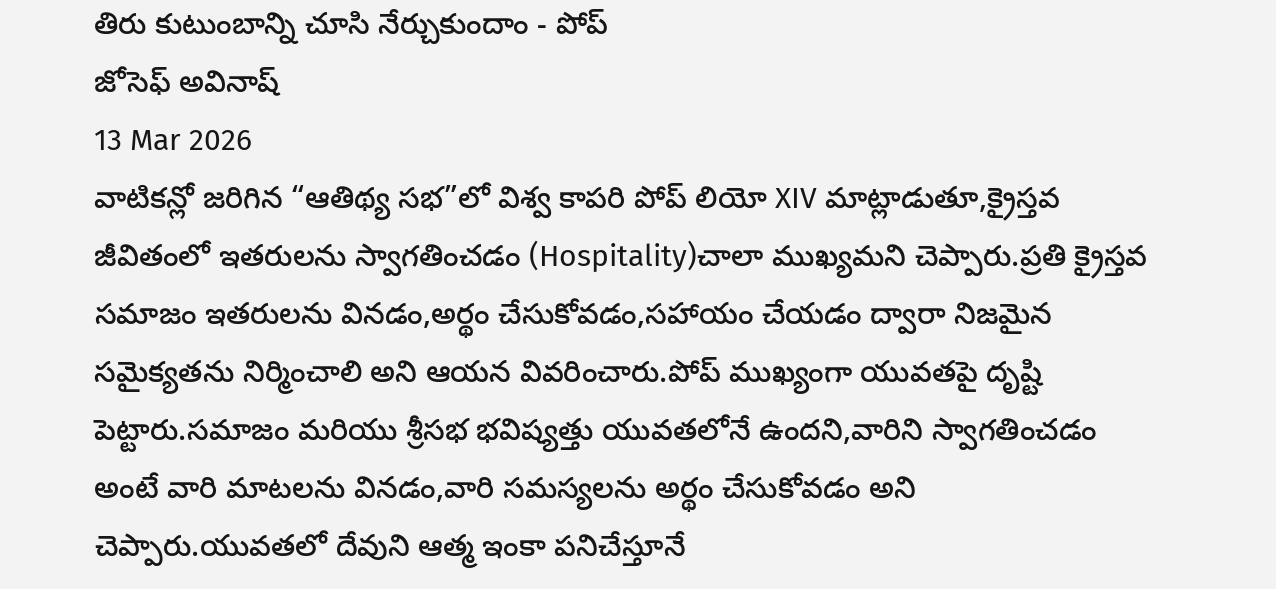తిరు కుటుంబాన్ని చూసి నేర్చుకుందాం - పోప్
జోసెఫ్ అవినాష్
13 Mar 2026
వాటికన్లో జరిగిన “ఆతిథ్య సభ”లో విశ్వ కాపరి పోప్ లియో XIV మాట్లాడుతూ,క్రైస్తవ జీవితంలో ఇతరులను స్వాగతించడం (Hospitality)చాలా ముఖ్యమని చెప్పారు.ప్రతి క్రైస్తవ సమాజం ఇతరులను వినడం,అర్థం చేసుకోవడం,సహాయం చేయడం ద్వారా నిజమైన సమైక్యతను నిర్మించాలి అని ఆయన వివరించారు.పోప్ ముఖ్యంగా యువతపై దృష్టి పెట్టారు.సమాజం మరియు శ్రీసభ భవిష్యత్తు యువతలోనే ఉందని,వారిని స్వాగతించడం అంటే వారి మాటలను వినడం,వారి సమస్యలను అర్థం చేసుకోవడం అని చెప్పారు.యువతలో దేవుని ఆత్మ ఇంకా పనిచేస్తూనే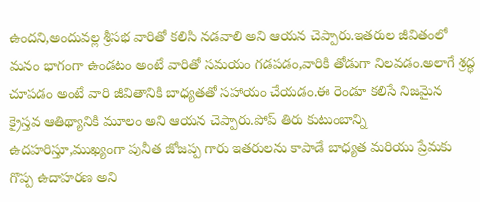ఉందని,అందువల్ల శ్రీసభ వారితో కలిసి నడవాలి అని ఆయన చెప్పారు.ఇతరుల జీవితంలో మనం భాగంగా ఉండటం అంటే వారితో సమయం గడపడం,వారికి తోడుగా నిలవడం.అలాగే శ్రద్ధ చూపడం అంటే వారి జీవితానికి బాధ్యతతో సహాయం చేయడం.ఈ రెండూ కలిసే నిజమైన క్రైస్తవ ఆతిథ్యానికి మూలం అని ఆయన చెప్పారు.పోప్ తిరు కుటుంబాన్ని ఉదహరిస్తూ,ముఖ్యంగా పునీత జోజప్ప గారు ఇతరులను కాపాడే బాధ్యత మరియు ప్రేమకు గొప్ప ఉదాహరణ అని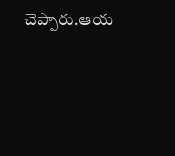చెప్పారు.ఆయ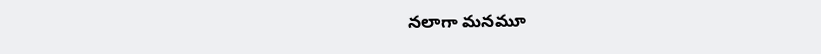నలాగా మనమూ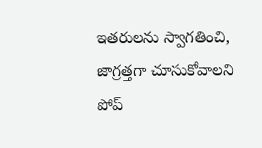ఇతరులను స్వాగతించి, జాగ్రత్తగా చూసుకోవాలని పోప్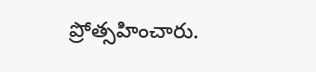ప్రోత్సహించారు.